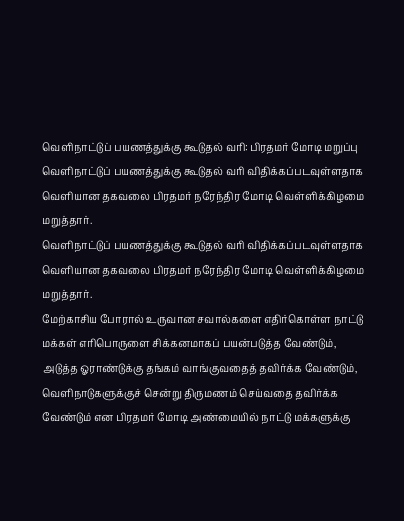வெளிநாட்டுப் பயணத்துக்கு கூடுதல் வரி: பிரதமர் மோடி மறுப்பு
வெளிநாட்டுப் பயணத்துக்கு கூடுதல் வரி விதிக்கப்படவுள்ளதாக வெளியான தகவலை பிரதமர் நரேந்திர மோடி வெள்ளிக்கிழமை மறுத்தார்.
வெளிநாட்டுப் பயணத்துக்கு கூடுதல் வரி விதிக்கப்படவுள்ளதாக வெளியான தகவலை பிரதமர் நரேந்திர மோடி வெள்ளிக்கிழமை மறுத்தார்.
மேற்காசிய போரால் உருவான சவால்களை எதிர்கொள்ள நாட்டு மக்கள் எரிபொருளை சிக்கனமாகப் பயன்படுத்த வேண்டும், அடுத்த ஓராண்டுக்கு தங்கம் வாங்குவதைத் தவிர்க்க வேண்டும், வெளிநாடுகளுக்குச் சென்று திருமணம் செய்வதை தவிர்க்க வேண்டும் என பிரதமர் மோடி அண்மையில் நாட்டு மக்களுக்கு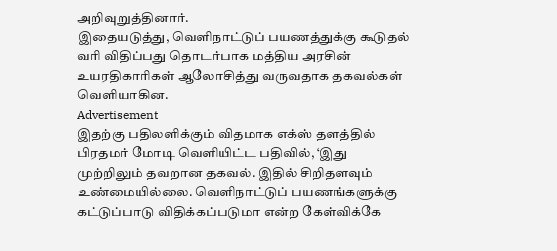அறிவுறுத்தினார்.
இதையடுத்து, வெளிநாட்டுப் பயணத்துக்கு கூடுதல் வரி விதிப்பது தொடர்பாக மத்திய அரசின் உயரதிகாரிகள் ஆலோசித்து வருவதாக தகவல்கள் வெளியாகின.
Advertisement
இதற்கு பதிலளிக்கும் விதமாக எக்ஸ் தளத்தில் பிரதமர் மோடி வெளியிட்ட பதிவில், ‘இது முற்றிலும் தவறான தகவல். இதில் சிறிதளவும் உண்மையில்லை. வெளிநாட்டுப் பயணங்களுக்கு கட்டுப்பாடு விதிக்கப்படுமா என்ற கேள்விக்கே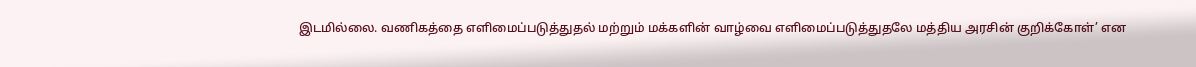இடமில்லை. வணிகத்தை எளிமைப்படுத்துதல் மற்றும் மக்களின் வாழ்வை எளிமைப்படுத்துதலே மத்திய அரசின் குறிக்கோள்’ என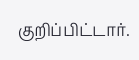குறிப்பிட்டார்.